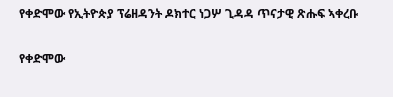የቀድሞው የኢትዮጵያ ፕሬዘዳንት ዶክተር ነጋሦ ጊዳዳ ጥናታዊ ጽሑፍ ኣቀረቡ

የቀድሞው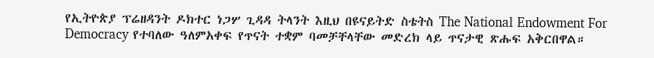የኢትዮጵያ ፕሬዘዳንት ዶክተር ነጋሦ ጊዳዳ ትላንት እዚህ በዩናይትድ ስቴትስ The National Endowment For Democracy የተባለው ዓለምአቀፍ የጥናት ተቋም ባመቻቸላቸው መድረክ ላይ ጥናታዊ ጽሑፍ አቅርበዋል።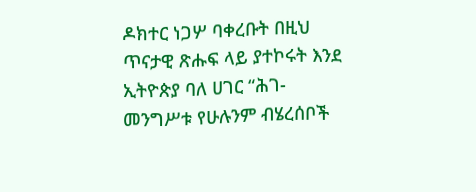ዶክተር ነጋሦ ባቀረቡት በዚህ ጥናታዊ ጽሑፍ ላይ ያተኮሩት እንደ ኢትዮጵያ ባለ ሀገር “ሕገ-መንግሥቱ የሁሉንም ብሄረሰቦች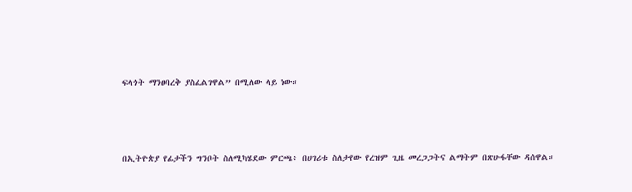ፍላጎት ማንፀባረቅ ያስፈልገዋል” በሚለው ላይ ነው።



በኢትዮጵያ የፊታችን ግንቦት ስለሚካሄደው ምርጫ፥ በሀገሪቱ ስለታየው የረዝም ጊዜ መረጋጋትና ልማትም በጽሁፋቸው ዳሰዋል።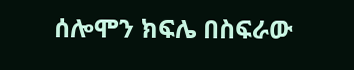ሰሎሞን ክፍሌ በስፍራው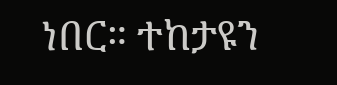ነበር። ተከታዩን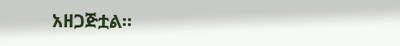አዘጋጅቷል።